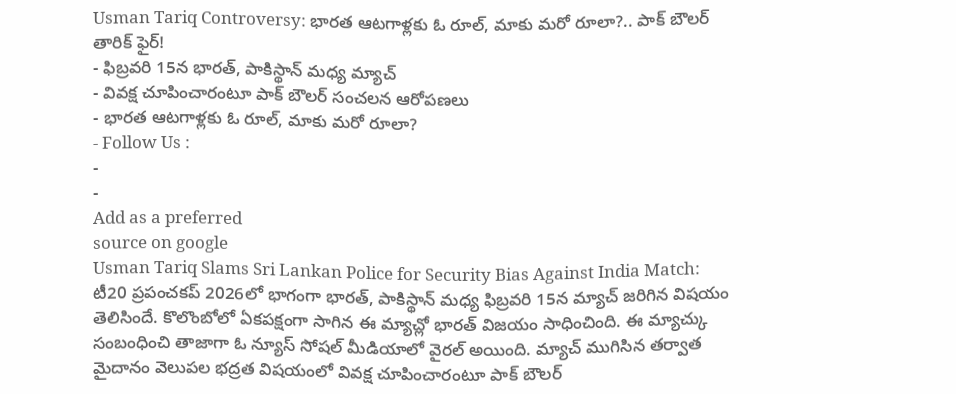Usman Tariq Controversy: భారత ఆటగాళ్లకు ఓ రూల్, మాకు మరో రూలా?.. పాక్ బౌలర్ తారిక్ ఫైర్!
- ఫిబ్రవరి 15న భారత్, పాకిస్థాన్ మధ్య మ్యాచ్
- వివక్ష చూపించారంటూ పాక్ బౌలర్ సంచలన ఆరోపణలు
- భారత ఆటగాళ్లకు ఓ రూల్, మాకు మరో రూలా?
- Follow Us :
-
-
Add as a preferred
source on google
Usman Tariq Slams Sri Lankan Police for Security Bias Against India Match: టీ20 ప్రపంచకప్ 2026లో భాగంగా భారత్, పాకిస్థాన్ మధ్య ఫిబ్రవరి 15న మ్యాచ్ జరిగిన విషయం తెలిసిందే. కొలొంబోలో ఏకపక్షంగా సాగిన ఈ మ్యాచ్లో భారత్ విజయం సాధించింది. ఈ మ్యాచ్కు సంబంధించి తాజాగా ఓ న్యూస్ సోషల్ మీడియాలో వైరల్ అయింది. మ్యాచ్ ముగిసిన తర్వాత మైదానం వెలుపల భద్రత విషయంలో వివక్ష చూపించారంటూ పాక్ బౌలర్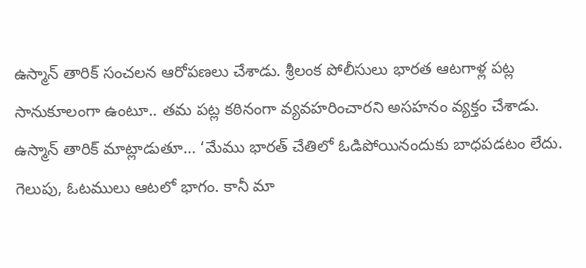ఉస్మాన్ తారిక్ సంచలన ఆరోపణలు చేశాడు. శ్రీలంక పోలీసులు భారత ఆటగాళ్ల పట్ల సానుకూలంగా ఉంటూ.. తమ పట్ల కఠినంగా వ్యవహరించారని అసహనం వ్యక్తం చేశాడు.
ఉస్మాన్ తారిక్ మాట్లాడుతూ… ‘మేము భారత్ చేతిలో ఓడిపోయినందుకు బాధపడటం లేదు. గెలుపు, ఓటములు ఆటలో భాగం. కానీ మా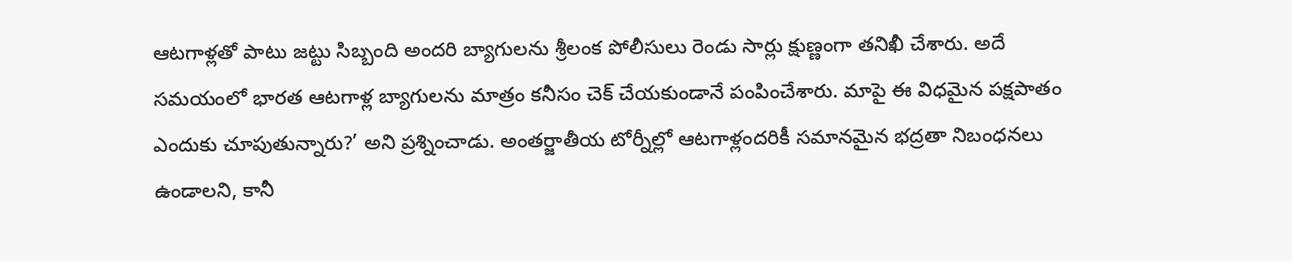ఆటగాళ్లతో పాటు జట్టు సిబ్బంది అందరి బ్యాగులను శ్రీలంక పోలీసులు రెండు సార్లు క్షుణ్ణంగా తనిఖీ చేశారు. అదే సమయంలో భారత ఆటగాళ్ల బ్యాగులను మాత్రం కనీసం చెక్ చేయకుండానే పంపించేశారు. మాపై ఈ విధమైన పక్షపాతం ఎందుకు చూపుతున్నారు?’ అని ప్రశ్నించాడు. అంతర్జాతీయ టోర్నీల్లో ఆటగాళ్లందరికీ సమానమైన భద్రతా నిబంధనలు ఉండాలని, కానీ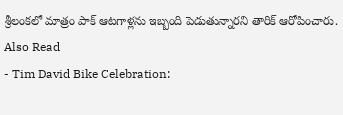శ్రీలంకలో మాత్రం పాక్ ఆటగాళ్లను ఇబ్బంది పెడుతున్నారని తారిక్ ఆరోపించారు.
Also Read
- Tim David Bike Celebration: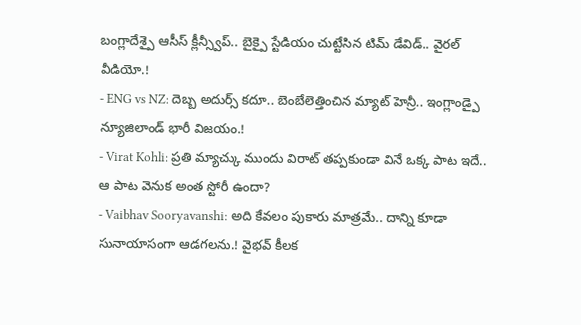బంగ్లాదేశ్పై ఆసీస్ క్లీన్స్వీప్.. బైక్పై స్టేడియం చుట్టేసిన టిమ్ డేవిడ్.. వైరల్ వీడియో.!
- ENG vs NZ: దెబ్బ అదుర్స్ కదూ.. బెంబేలెత్తించిన మ్యాట్ హెన్రీ.. ఇంగ్లాండ్పై న్యూజిలాండ్ భారీ విజయం.!
- Virat Kohli: ప్రతి మ్యాచ్కు ముందు విరాట్ తప్పకుండా వినే ఒక్క పాట ఇదే.. ఆ పాట వెనుక అంత స్టోరీ ఉందా?
- Vaibhav Sooryavanshi: అది కేవలం పుకారు మాత్రమే.. దాన్ని కూడా సునాయాసంగా ఆడగలను.! వైభవ్ కీలక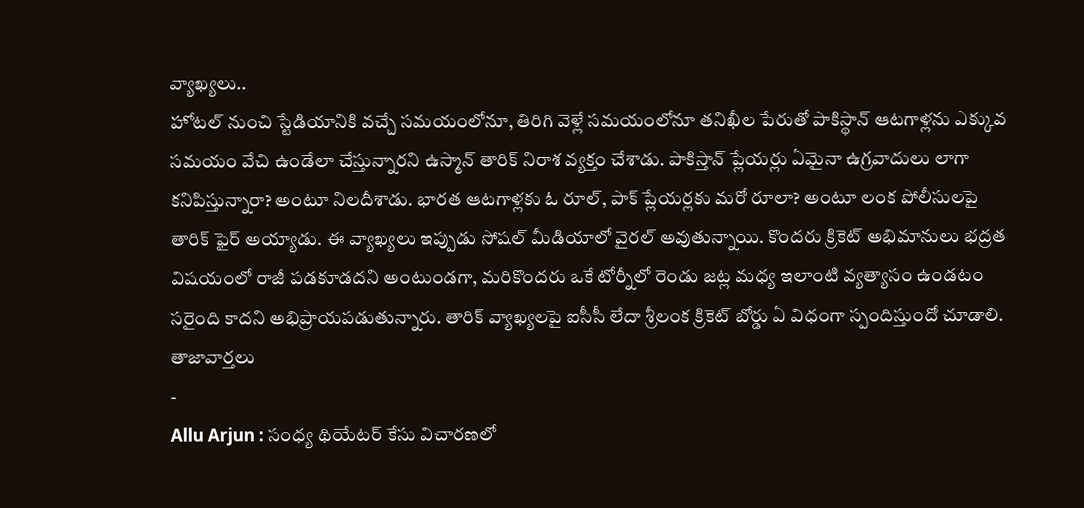వ్యాఖ్యలు..
హోటల్ నుంచి స్టేడియానికి వచ్చే సమయంలోనూ, తిరిగి వెళ్లే సమయంలోనూ తనిఖీల పేరుతో పాకిస్థాన్ ఆటగాళ్లను ఎక్కువ సమయం వేచి ఉండేలా చేస్తున్నారని ఉస్మాన్ తారిక్ నిరాశ వ్యక్తం చేశాడు. పాకిస్తాన్ ప్లేయర్లు ఏమైనా ఉగ్రవాదులు లాగా కనిపిస్తున్నారా? అంటూ నిలదీశాడు. భారత ఆటగాళ్లకు ఓ రూల్, పాక్ ప్లేయర్లకు మరో రూలా? అంటూ లంక పోలీసులపై తారిక్ ఫైర్ అయ్యాడు. ఈ వ్యాఖ్యలు ఇప్పుడు సోషల్ మీడియాలో వైరల్ అవుతున్నాయి. కొందరు క్రికెట్ అభిమానులు భద్రత విషయంలో రాజీ పడకూడదని అంటుండగా, మరికొందరు ఒకే టోర్నీలో రెండు జట్ల మధ్య ఇలాంటి వ్యత్యాసం ఉండటం సరైంది కాదని అభిప్రాయపడుతున్నారు. తారిక్ వ్యాఖ్యలపై ఐసీసీ లేదా శ్రీలంక క్రికెట్ బోర్డు ఏ విధంగా స్పందిస్తుందో చూడాలి.
తాజావార్తలు
-
Allu Arjun : సంధ్య థియేటర్ కేసు విచారణలో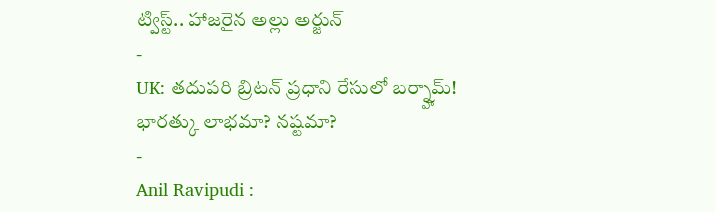ట్విస్ట్.. హాజరైన అల్లు అర్జున్
-
UK: తదుపరి బ్రిటన్ ప్రధాని రేసులో బర్న్హామ్! భారత్కు లాభమా? నష్టమా?
-
Anil Ravipudi :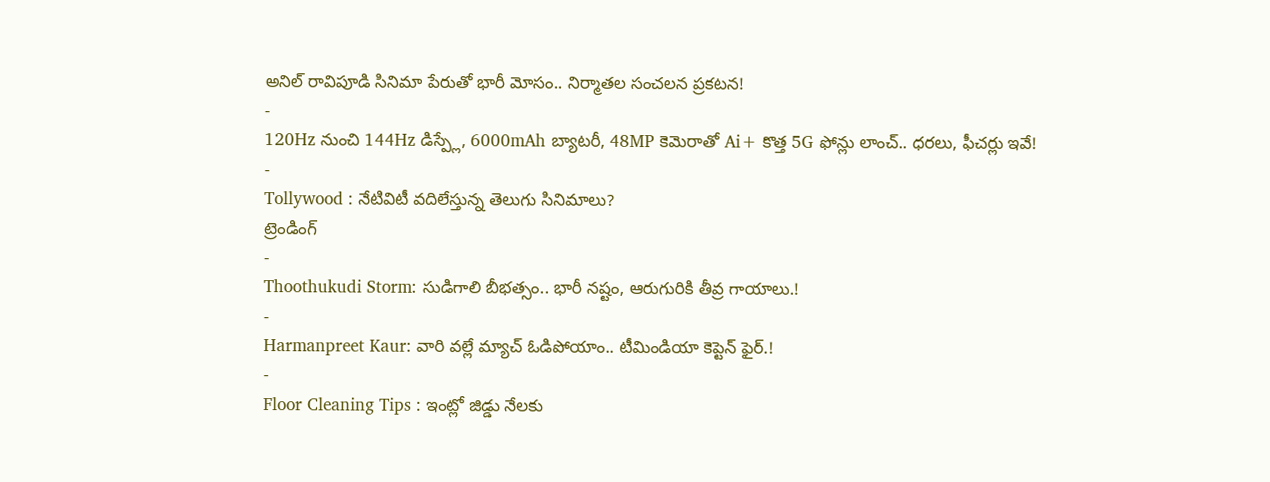అనిల్ రావిపూడి సినిమా పేరుతో భారీ మోసం.. నిర్మాతల సంచలన ప్రకటన!
-
120Hz నుంచి 144Hz డిస్ప్లే, 6000mAh బ్యాటరీ, 48MP కెమెరాతో Ai+ కొత్త 5G ఫోన్లు లాంచ్.. ధరలు, ఫీచర్లు ఇవే!
-
Tollywood : నేటివిటీ వదిలేస్తున్న తెలుగు సినిమాలు?
ట్రెండింగ్
-
Thoothukudi Storm: సుడిగాలి బీభత్సం.. భారీ నష్టం, ఆరుగురికి తీవ్ర గాయాలు.!
-
Harmanpreet Kaur: వారి వల్లే మ్యాచ్ ఓడిపోయాం.. టీమిండియా కెప్టెన్ ఫైర్.!
-
Floor Cleaning Tips : ఇంట్లో జిడ్డు నేలకు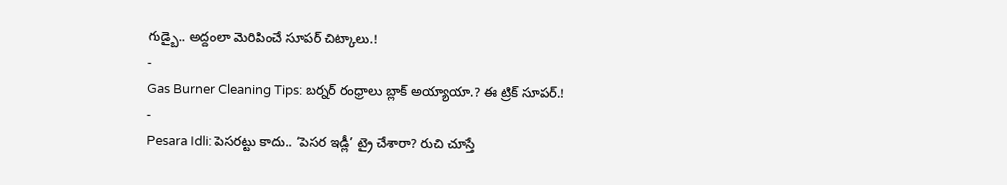గుడ్బై.. అద్దంలా మెరిపించే సూపర్ చిట్కాలు.!
-
Gas Burner Cleaning Tips: బర్నర్ రంధ్రాలు బ్లాక్ అయ్యాయా.? ఈ ట్రిక్ సూపర్.!
-
Pesara Idli: పెసరట్టు కాదు.. ‘పెసర ఇడ్లీ’ ట్రై చేశారా? రుచి చూస్తే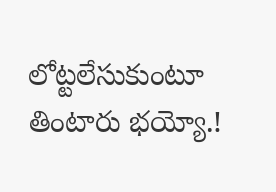లోట్టలేసుకుంటూ తింటారు భయ్యో.!